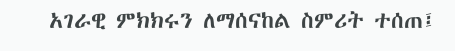አገራዊ ምክክሩን ለማሰናከል ስምሪት ተሰጠ፤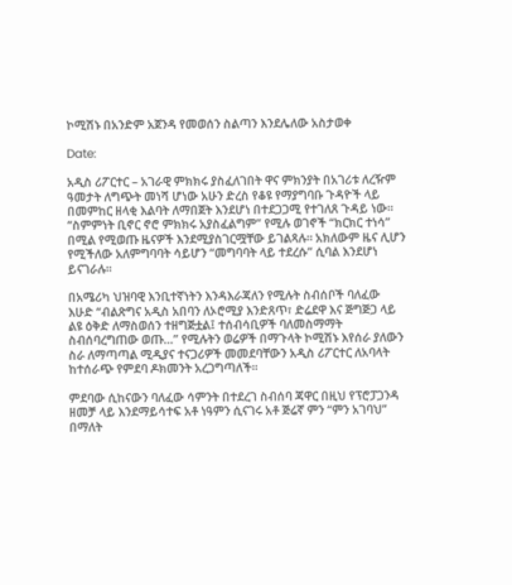ኮሚሽኑ በአንድም አጀንዳ የመወሰን ስልጣን እንደሌለው አስታወቀ

Date:

አዲስ ሪፖርተር – አገራዊ ምክክሩ ያስፈለገበት ዋና ምክንያት በአገሪቱ ለረዥም ዓመታት ለግጭት መነሻ ሆነው አሁን ድረስ የቆዩ የማያግባቡ ጉዳዮች ላይ በመምከር ዘላቂ እልባት ለማበጀት እንደሆነ በተደጋጋሚ የተገለጸ ጉዳይ ነው። “ስምምነት ቢኖር ኖሮ ምክክሩ አያስፈልግም” የሚሉ ወገኖች “ክርክር ተነሳ” በሚል የሚወጡ ዜናዎች እንደሚያስገርሟቸው ይገልጻሉ። አክለውም ዜና ሊሆን የሚችለው አለምግባባት ሳይሆን “መግባባት ላይ ተደረሱ” ሲባል እንደሆነ ይናገራሉ።

በአሜሪካ ህዝባዊ እንቢተኛነትን እንዳእራጃለን የሚሉት ስብሰቦች ባለፈው እሁድ “ብልጽግና አዲስ አበባን ለኦሮሚያ እንድጸጥ፣ ድሬደዋ እና ጅግጅጋ ላይ ልዩ ዕቅድ ለማስወሰን ተዘግጅቷል፤ ተሰብሳቢዎች ባለመስማማት ስብሰባረግጠው ወጡ…” የሚሉትን ወሬዎች በማጉላት ኮሚሽኑ እየሰራ ያለውን ስራ ለማጣጣል ሚዲያና ተናጋሪዎች መመደባቸውን አዲስ ሪፖርተር ለአባላት ከተሰራጭ የምደባ ዶክመንት አረጋግጣለች።

ምደባው ሲከናውን ባለፈው ሳምንት በተደረገ ስብሰባ ጃዋር በዚህ የፕሮፓጋንዳ ዘመቻ ላይ እንደማይሳተፍ አቶ ነዓምን ሲናገሩ አቶ ጅሬኛ ምን “ምን አገባህ” በማለት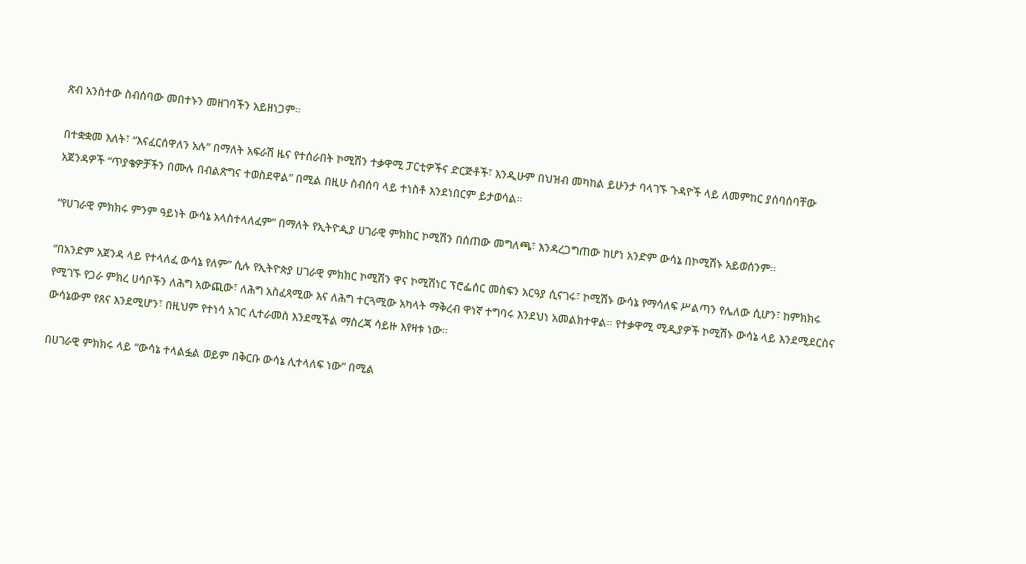ጽብ አንስተው ስብሰባው መበተኑን መዘገባችን አይዘነጋም።

በተቋቋመ እለት፣ “እናፈርሰዋለን አሉ” በማለት አፍራሽ ዜና የተሰራበት ኮሚሽን ተቃዋሚ ፓርቲዎችና ድርጅቶች፣ እንዲሁም በህዝብ መካከል ይሁንታ ባላገኙ ጉዳዮች ላይ ለመምከር ያሰባሰባቸው አጀንዳዎች “ጥያቄዎቻችን በሙሉ በብልጽግና ተወስደዋል” በሚል በዚሁ ስብሰባ ላይ ተነስቶ እንደነበርም ይታወሳል።

“የሀገራዊ ምክክሩ ምንም ዓይነት ውሳኔ አላስተላለፈም” በማለት የኢትዮዺያ ሀገራዊ ምክክር ኮሚሽን በሰጠው መግለጫ፣ እንዳረጋግጠው ከሆነ አንድም ውሳኔ በኮሚሽኑ አይወሰንም።

“በአንድም አጀንዳ ላይ የተላለፈ ውሳኔ የለም” ሲሉ የኢትዮጵያ ሀገራዊ ምክክር ኮሚሽን ዋና ኮሚሽነር ፕሮፌሰር መስፍን አርዓያ ሲናገሩ፣ ኮሚሽኑ ውሳኔ የማሳለፍ ሥልጣን የሌለው ሲሆን፣ ከምክክሩ የሚገኙ የጋራ ምክረ ሀሳቦችን ለሕግ አውጪው፣ ለሕግ አስፈጻሚው እና ለሕግ ተርጓሚው አካላት ማቅረብ ዋነኛ ተግባሩ እንደህነ አመልክተዋል። የተቃዋሚ ሚዲያዎች ኮሚሽኑ ውሳኔ ላይ እንደሚደርስና ውሳኔውም የጸና እንደሚሆን፣ በዚህም የተነሳ አገር ሊተራመስ እንደሚችል ማስረጃ ሳይዙ እየዛቱ ነው።

በሀገራዊ ምክክሩ ላይ “ውሳኔ ተላልፏል ወይም በቅርቡ ውሳኔ ሊተላለፍ ነው” በሚል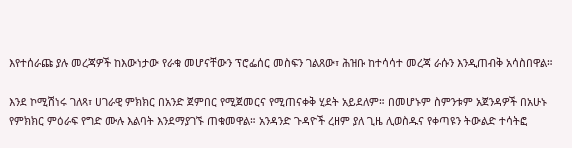እየተሰራጩ ያሉ መረጃዎች ከእውነታው የራቁ መሆናቸውን ፕሮፌሰር መስፍን ገልጸው፣ ሕዝቡ ከተሳሳተ መረጃ ራሱን እንዲጠብቅ አሳስበዋል።

እንደ ኮሚሽነሩ ገለጻ፣ ሀገራዊ ምክክር በአንድ ጀምበር የሚጀመርና የሚጠናቀቅ ሂደት አይደለም። በመሆኑም ስምንቱም አጀንዳዎች በአሁኑ የምክክር ምዕራፍ የግድ ሙሉ እልባት እንደማያገኙ ጠቁመዋል። አንዳንድ ጉዳዮች ረዘም ያለ ጊዜ ሊወስዱና የቀጣዩን ትውልድ ተሳትፎ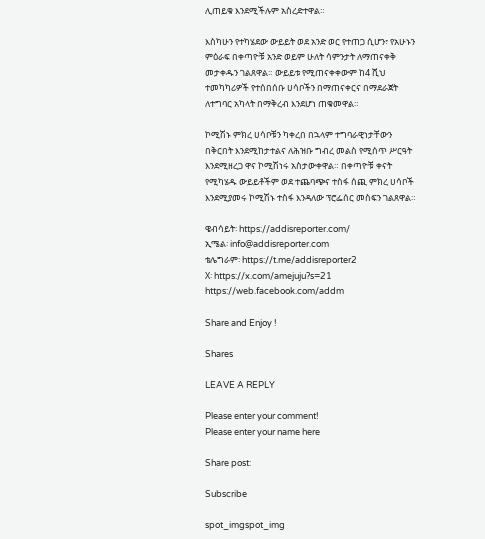ሊጠይቁ እንደሚችሉም አስረድተዋል።

እስካሁን የተካሄደው ውይይት ወደ አንድ ወር የተጠጋ ሲሆን፣ የአሁኑን ምዕራፍ በቀጣዮቹ አንድ ወይም ሁለት ሳምንታት ለማጠናቀቅ መታቀዱን ገልጸዋል። ውይይቱ የሚጠናቀቀውም ከ4 ሺህ ተመካካሪዎች የተሰበሰቡ ሀሳቦችን በማጠናቀርና በማደራጀት ለተግባር አካላት በማቅረብ እንደሆነ ጠቁመዋል።

ኮሚሽኑ ምክረ ሀሳቦቹን ካቀረበ በኋላም ተግባራዊነታቸውን በቅርበት እንደሚከታተልና ለሕዝቡ ግብረ መልስ የሚሰጥ ሥርዓት እንደሚዘረጋ ዋና ኮሚሽነሩ አስታውቀዋል። በቀጣዮቹ ቀናት የሚካሄዱ ውይይቶችም ወደ ተጨባጭና ተስፋ ሰጪ ምክረ ሀሳቦች እንደሚያመሩ ኮሚሽኑ ተስፋ እንዳለው ፕሮፌሰር መስፍን ገልጸዋል።

ዌብሳይት፡ https://addisreporter.com/
ኢሜል፡ info@addisreporter.com
ቴሌግራም፡ https://t.me/addisreporter2
X፡ https://x.com/amejuju?s=21
https://web.facebook.com/addm

Share and Enjoy !

Shares

LEAVE A REPLY

Please enter your comment!
Please enter your name here

Share post:

Subscribe

spot_imgspot_img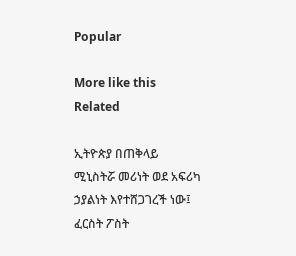Popular

More like this
Related

ኢትዮጵያ በጠቅላይ ሚኒስትሯ መሪነት ወደ አፍሪካ ኃያልነት እየተሸጋገረች ነው፤ ፈርስት ፖስት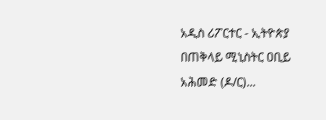አዲስ ሪፖርተር - ኢትዮጵያ በጠቅላይ ሚኒስትር ዐቢይ አሕመድ (ዶ/ር)...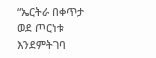“ኤርትራ በቀጥታ ወደ ጦርነቱ እንደምትገባ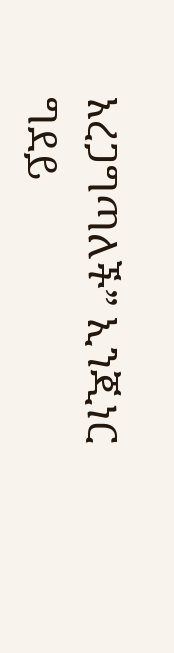አረጋግጣለች” ኢንጂነር ግደይ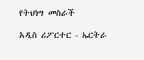የትህነግ መስራች

አዲስ ሪፖርተር - ኤርትራ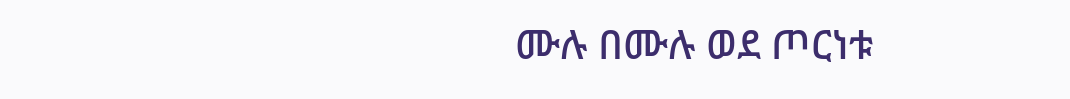ሙሉ በሙሉ ወደ ጦርነቱ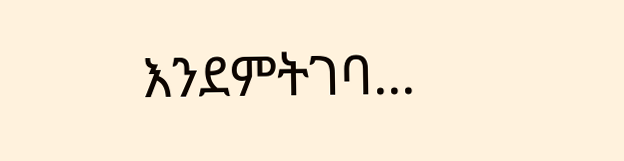እንደምትገባ...